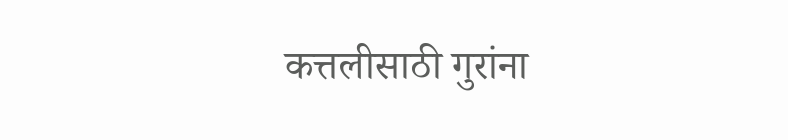कत्तलीसाठी गुरांना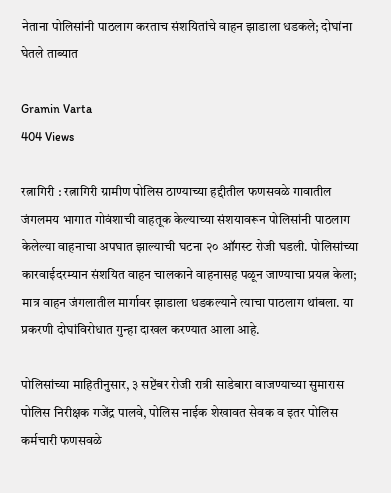नेताना पोलिसांनी पाठलाग करताच संशयितांचे वाहन झाडाला धडकले; दोघांना घेतले ताब्यात

Gramin Varta
404 Views

रत्नागिरी : रत्नागिरी ग्रामीण पोलिस ठाण्याच्या हद्दीतील फणसवळे गावातील जंगलमय भागात गोवंशाची वाहतूक केल्याच्या संशयावरून पोलिसांनी पाठलाग केलेल्या वाहनाचा अपघात झाल्याची घटना २० ऑगस्ट रोजी घडली. पोलिसांच्या कारवाईदरम्यान संशयित वाहन चालकाने वाहनासह पळून जाण्याचा प्रयत्न केला; मात्र वाहन जंगलातील मार्गावर झाडाला धडकल्याने त्याचा पाठलाग थांबला. या प्रकरणी दोघांविरोधात गुन्हा दाखल करण्यात आला आहे.

पोलिसांच्या माहितीनुसार, ३ सप्टेंबर रोजी रात्री साडेबारा वाजण्याच्या सुमारास पोलिस निरीक्षक गजेंद्र पालवे, पोलिस नाईक शेखावत सेवक व इतर पोलिस कर्मचारी फणसवळे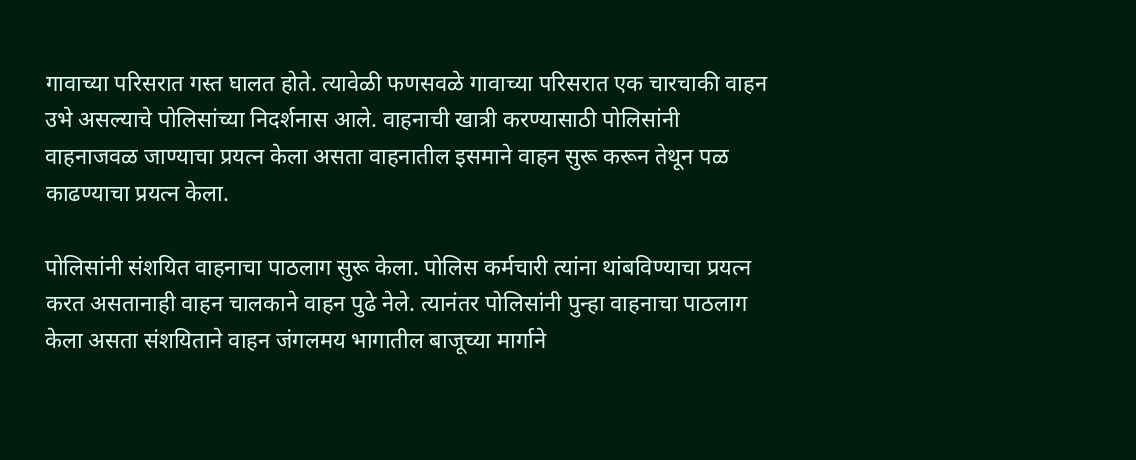गावाच्या परिसरात गस्त घालत होते. त्यावेळी फणसवळे गावाच्या परिसरात एक चारचाकी वाहन उभे असल्याचे पोलिसांच्या निदर्शनास आले. वाहनाची खात्री करण्यासाठी पोलिसांनी वाहनाजवळ जाण्याचा प्रयत्न केला असता वाहनातील इसमाने वाहन सुरू करून तेथून पळ काढण्याचा प्रयत्न केला.

पोलिसांनी संशयित वाहनाचा पाठलाग सुरू केला. पोलिस कर्मचारी त्यांना थांबविण्याचा प्रयत्न करत असतानाही वाहन चालकाने वाहन पुढे नेले. त्यानंतर पोलिसांनी पुन्हा वाहनाचा पाठलाग केला असता संशयिताने वाहन जंगलमय भागातील बाजूच्या मार्गाने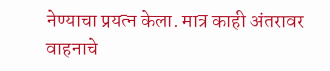नेण्याचा प्रयत्न केला. मात्र काही अंतरावर वाहनाचे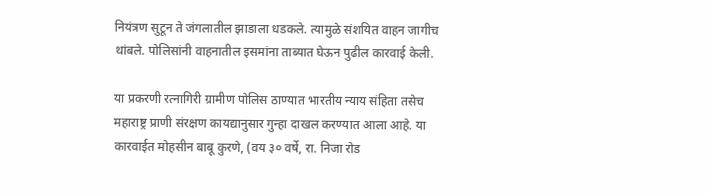नियंत्रण सुटून ते जंगलातील झाडाला धडकले. त्यामुळे संशयित वाहन जागीच थांबले. पोलिसांनी वाहनातील इसमांना ताब्यात घेऊन पुढील कारवाई केली.

या प्रकरणी रत्नागिरी ग्रामीण पोलिस ठाण्यात भारतीय न्याय संहिता तसेच महाराष्ट्र प्राणी संरक्षण कायद्यानुसार गुन्हा दाखल करण्यात आला आहे. या कारवाईत मोहसीन बाबू कुरणे, (वय ३० वर्षे, रा. निजा रोड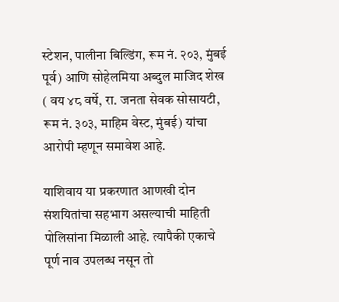स्टेशन, पालीना बिल्डिंग, रूम नं. २०३, मुंबई पूर्व) आणि सोहेलमिया अब्दुल माजिद शेख ( वय ४८ वर्षे, रा. जनता सेवक सोसायटी, रूम नं. ३०३, माहिम वेस्ट, मुंबई) यांचा आरोपी म्हणून समावेश आहे.

याशिवाय या प्रकरणात आणखी दोन संशयितांचा सहभाग असल्याची माहिती पोलिसांना मिळाली आहे. त्यापैकी एकाचे पूर्ण नाव उपलब्ध नसून तो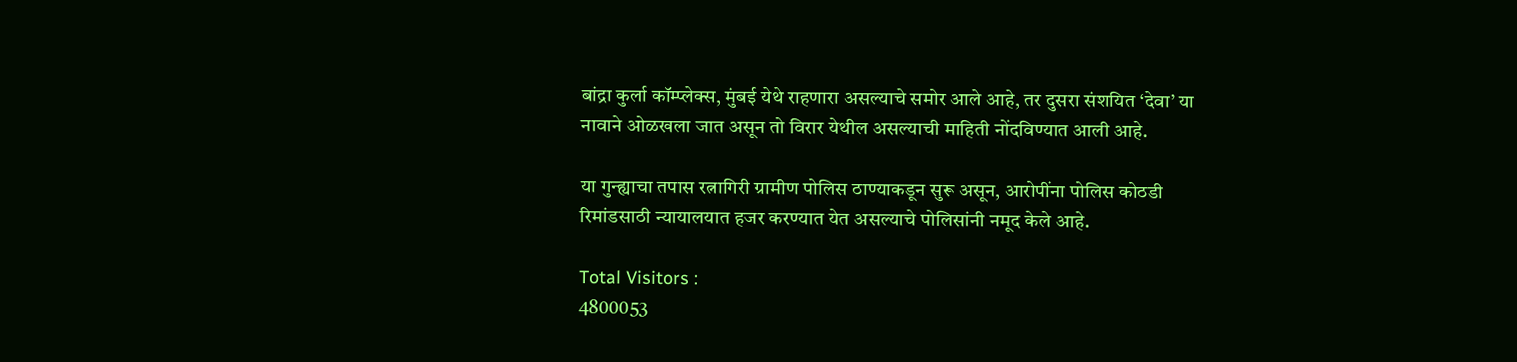बांद्रा कुर्ला कॉम्प्लेक्स, मुंबई येथे राहणारा असल्याचे समोर आले आहे, तर दुसरा संशयित ‘देवा’ या नावाने ओळखला जात असून तो विरार येथील असल्याची माहिती नोंदविण्यात आली आहे.

या गुन्ह्याचा तपास रत्नागिरी ग्रामीण पोलिस ठाण्याकडून सुरू असून, आरोपींना पोलिस कोठडी रिमांडसाठी न्यायालयात हजर करण्यात येत असल्याचे पोलिसांनी नमूद केले आहे.

Total Visitors :
4800053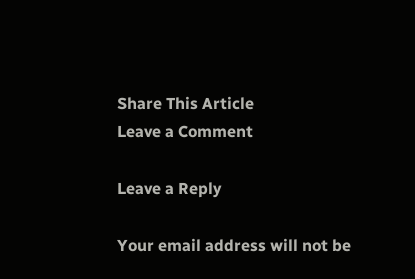Share This Article
Leave a Comment

Leave a Reply

Your email address will not be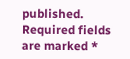published. Required fields are marked *